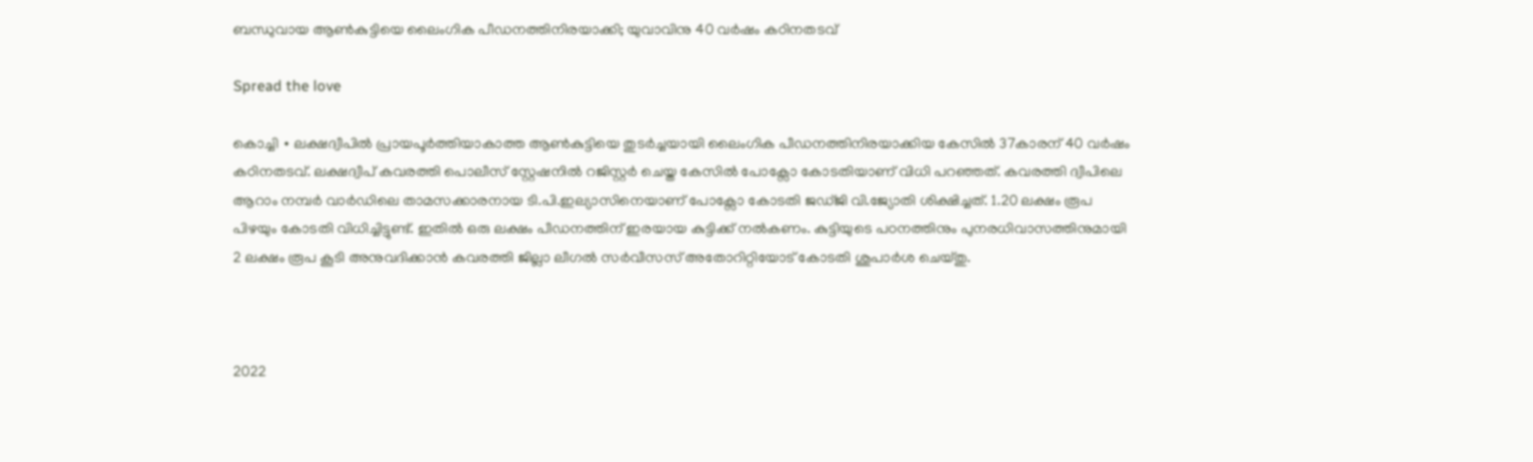ബന്ധുവായ ആൺകുട്ടിയെ ലൈംഗിക പീഡനത്തിനിരയാക്കി; യുവാവിനു 40 വർഷം കഠിനതടവ്

Spread the love

കൊച്ചി ∙ ലക്ഷദ്വീപിൽ പ്രായപൂർത്തിയാകാത്ത ആൺകുട്ടിയെ തുടർച്ചയായി ലൈംഗിക പീഡനത്തിനിരയാക്കിയ കേസിൽ 37കാരന് 40 വർഷം കഠിനതടവ്. ലക്ഷദ്വീപ് കവരത്തി പൊലീസ് സ്റ്റേഷനിൽ റജിസ്റ്റർ ചെയ്ത കേസിൽ പോക്സോ കോടതിയാണ് വിധി പറഞ്ഞത്. കവരത്തി ദ്വീപിലെ ആറാം നമ്പർ വാർഡിലെ താമസക്കാരനായ ടി.പി.ഇല്യാസിനെയാണ് പോക്സോ കോടതി ജഡ്ജി വി.ജ്യോതി ശിക്ഷിച്ചത്. 1.20 ലക്ഷം രൂപ പിഴയും കോടതി വിധിച്ചിട്ടുണ്ട്. ഇതിൽ ഒരു ലക്ഷം പീഡനത്തിന് ഇരയായ കുട്ടിക്ക് നൽകണം. കുട്ടിയുടെ പഠനത്തിനും പുനരധിവാസത്തിനുമായി 2 ലക്ഷം രൂപ കൂടി അനുവദിക്കാൻ കവരത്തി ജില്ലാ ലീഗൽ സർവീസസ് അതോറിറ്റിയോട് കോടതി ശുപാർശ ചെയ്തു.



2022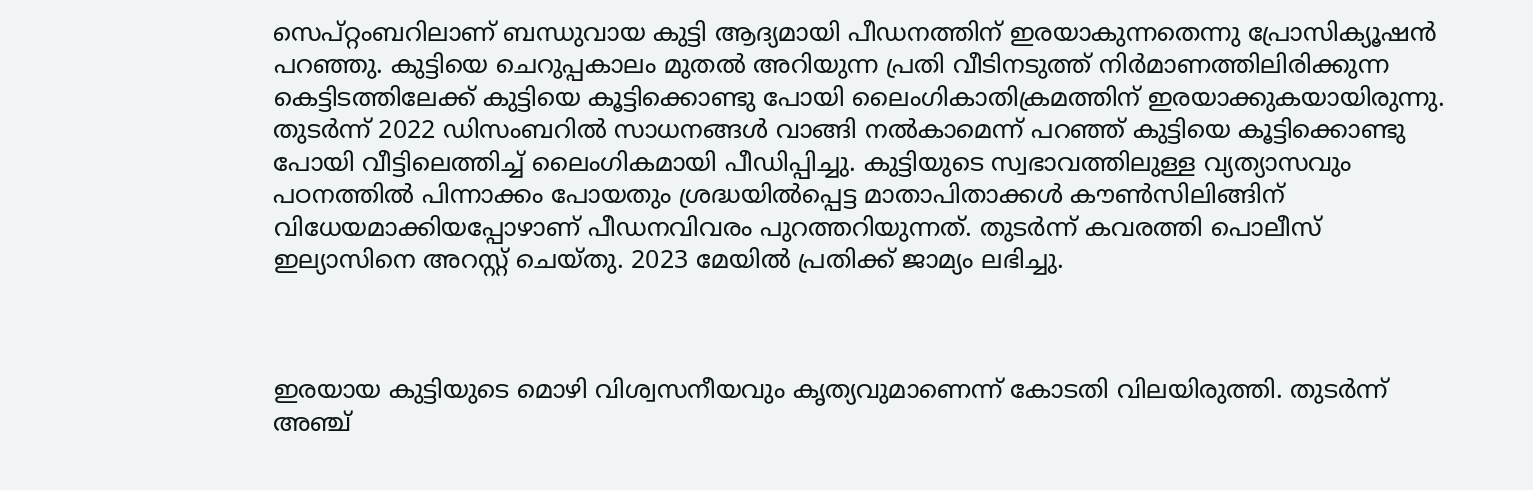സെപ്റ്റംബറിലാണ് ബന്ധുവായ കുട്ടി ആദ്യമായി പീഡനത്തിന് ഇരയാകുന്നതെന്നു പ്രോസിക്യൂഷൻ പറഞ്ഞു. കുട്ടിയെ ചെറുപ്പകാലം മുതല്‍ അറിയുന്ന പ്രതി വീടിനടുത്ത് നിർമാണത്തിലിരിക്കുന്ന കെട്ടിടത്തിലേക്ക് കുട്ടിയെ കൂട്ടിക്കൊണ്ടു പോയി ലൈംഗികാതിക്രമത്തിന് ഇരയാക്കുകയായിരുന്നു. തുടർന്ന് 2022 ഡിസംബറിൽ സാധനങ്ങൾ വാങ്ങി നൽകാമെന്ന് പറഞ്ഞ് കുട്ടിയെ കൂട്ടിക്കൊണ്ടു പോയി വീട്ടിലെത്തിച്ച് ലൈംഗികമായി പീഡിപ്പിച്ചു. കുട്ടിയുടെ സ്വഭാവത്തിലുള്ള വ്യത്യാസവും പഠനത്തിൽ പിന്നാക്കം പോയതും ശ്രദ്ധയിൽപ്പെട്ട മാതാപിതാക്കൾ കൗൺസിലിങ്ങിന് വിധേയമാക്കിയപ്പോഴാണ് പീഡനവിവരം പുറത്തറിയുന്നത്. തുടർന്ന് കവരത്തി പൊലീസ് ഇല്യാസിനെ അറസ്റ്റ് ചെയ്തു. 2023 മേയിൽ പ്രതിക്ക് ജാമ്യം ലഭിച്ചു.



ഇരയായ കുട്ടിയുടെ മൊഴി വിശ്വസനീയവും കൃത്യവുമാണെന്ന് കോടതി വിലയിരുത്തി. തുടർന്ന് അഞ്ച്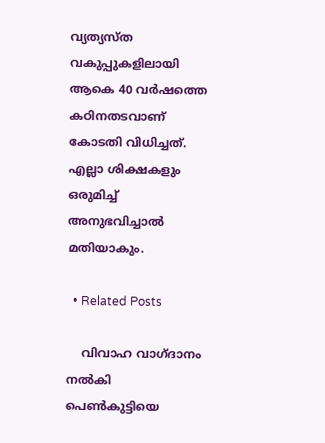വ്യത്യസ്ത വകുപ്പുകളിലായി ആകെ 40 വർഷത്തെ കഠിനതടവാണ് കോടതി വിധിച്ചത്. എല്ലാ ശിക്ഷകളും ഒരുമിച്ച് അനുഭവിച്ചാൽ മതിയാകും.

  • Related Posts

    വിവാഹ വാഗ്ദാനം നൽകി പെൺകുട്ടിയെ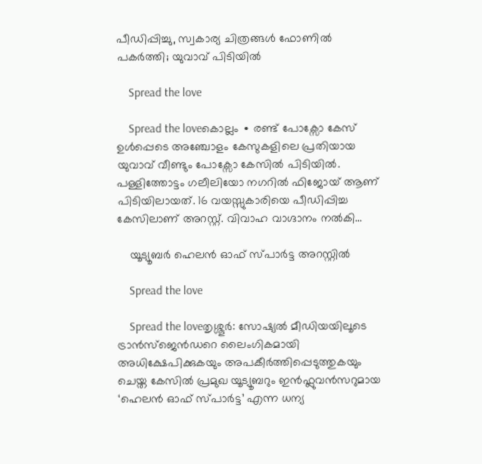പീഡിപ്പിച്ചു, സ്വകാര്യ ചിത്രങ്ങൾ ഫോണിൽ പകർത്തി; യുവാവ് പിടിയിൽ

    Spread the love

    Spread the loveകൊല്ലം ∙ രണ്ട് പോക്സോ കേസ് ഉൾപ്പെടെ അഞ്ചോളം കേസുകളിലെ പ്രതിയായ യുവാവ് വീണ്ടും പോക്സോ കേസിൽ പിടിയിൽ. പള്ളിത്തോട്ടം ഗലീലിയോ നഗറിൽ ഫിജോയ് ആണ് പിടിയിലായത്. 16 വയസ്സുകാരിയെ പീഡിപ്പിച്ച കേസിലാണ് അറസ്റ്റ്. വിവാഹ വാഗ്ദാനം നൽകി…

    യൂട്യൂബർ ഹെലൻ ഓഫ് സ്പാർട്ട അറസ്റ്റിൽ

    Spread the love

    Spread the loveതൃശ്ശൂർ: സോഷ്യൽ മീഡിയയിലൂടെ ട്രാൻസ്‌ജെൻഡറെ ലൈംഗികമായി അധിക്ഷേപിക്കുകയും അപകീർത്തിപ്പെടുത്തുകയും ചെയ്ത കേസിൽ പ്രമുഖ യൂട്യൂബറും ഇൻഫ്ലുവൻസറുമായ ‘ഹെലൻ ഓഫ് സ്പാർട്ട’ എന്ന ധന്യ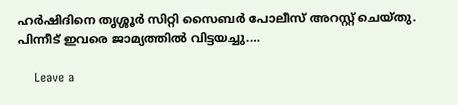ഹർഷിദിനെ തൃശ്ശൂർ സിറ്റി സൈബർ പോലീസ് അറസ്റ്റ് ചെയ്തു. പിന്നീട് ഇവരെ ജാമ്യത്തിൽ വിട്ടയച്ചു.…

    Leave a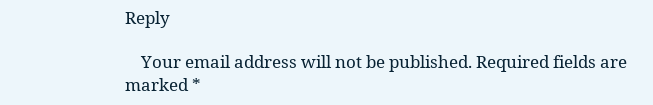Reply

    Your email address will not be published. Required fields are marked *